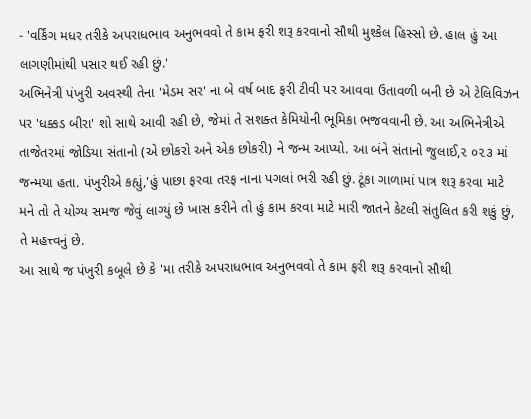- 'વર્કિંગ મધર તરીકે અપરાધભાવ અનુભવવો તે કામ ફરી શરૂ કરવાનો સૌથી મુશ્કેલ હિસ્સો છે. હાલ હું આ લાગણીમાંથી પસાર થઈ રહી છું.'
અભિનેત્રી પંખુરી અવસ્થી તેના 'મેડમ સર' ના બે વર્ષ બાદ ફરી ટીવી પર આવવા ઉતાવળી બની છે એ ટેલિવિઝન પર 'ધક્કડ બીરા' શો સાથે આવી રહી છે, જેમાં તે સશક્ત કેમિયોની ભૂમિકા ભજવવાની છે. આ અભિનેત્રીએ તાજેતરમાં જોડિયા સંતાનો (એ છોકરો અને એક છોકરી) ને જન્મ આપ્યો. આ બંને સંતાનો જુલાઈ,૨ ૦૨૩ માં જન્મયા હતા. પંખુરીએ કહ્યું,'હું પાછા ફરવા તરફ નાના પગલાં ભરી રહી છું. ટૂંકા ગાળામાં પાત્ર શરૂ કરવા માટે મને તો તે યોગ્ય સમજ જેવું લાગ્યું છે ખાસ કરીને તો હું કામ કરવા માટે મારી જાતને કેટલી સંતુલિત કરી શકું છું, તે મહત્ત્વનું છે.
આ સાથે જ પંખુરી કબૂલે છે કે 'મા તરીકે અપરાધભાવ અનુભવવો તે કામ ફરી શરૂ કરવાનો સૌથી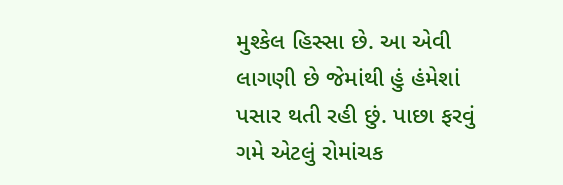મુશ્કેલ હિસ્સા છે. આ એવી લાગણી છે જેમાંથી હું હંમેશાં પસાર થતી રહી છું. પાછા ફરવું ગમે એટલું રોમાંચક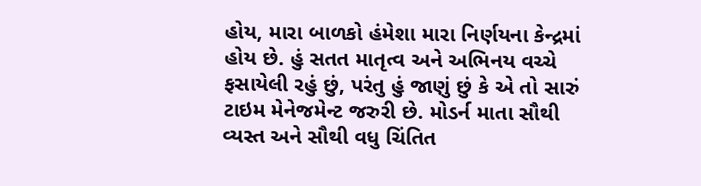હોય, મારા બાળકો હંમેશા મારા નિર્ણયના કેન્દ્રમાં હોય છે. હું સતત માતૃત્વ અને અભિનય વચ્ચે ફસાયેલી રહું છું, પરંતુ હું જાણું છું કે એ તો સારું ટાઇમ મેનેજમેન્ટ જરુરી છે. મોડર્ન માતા સૌથી વ્યસ્ત અને સૌથી વધુ ચિંતિત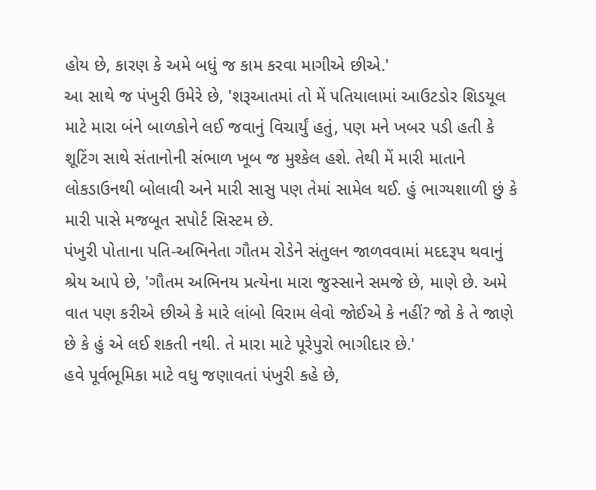હોય છે, કારણ કે અમે બધું જ કામ કરવા માગીએ છીએ.'
આ સાથે જ પંખુરી ઉમેરે છે, 'શરૂઆતમાં તો મેં પતિયાલામાં આઉટડોર શિડયૂલ માટે મારા બંને બાળકોને લઈ જવાનું વિચાર્યું હતું, પણ મને ખબર પડી હતી કે શૂટિંગ સાથે સંતાનોની સંભાળ ખૂબ જ મુશ્કેલ હશે. તેથી મેં મારી માતાને લોકડાઉનથી બોલાવી અને મારી સાસુ પણ તેમાં સામેલ થઈ. હું ભાગ્યશાળી છું કે મારી પાસે મજબૂત સપોર્ટ સિસ્ટમ છે.
પંખુરી પોતાના પતિ-અભિનેતા ગૌતમ રોડેને સંતુલન જાળવવામાં મદદરૂપ થવાનું શ્રેય આપે છે, 'ગૌતમ અભિનય પ્રત્યેના મારા જુસ્સાને સમજે છે, માણે છે. અમે વાત પણ કરીએ છીએ કે મારે લાંબો વિરામ લેવો જોઈએ કે નહીં? જો કે તે જાણે છે કે હું એ લઈ શકતી નથી. તે મારા માટે પૂરેપુરો ભાગીદાર છે.'
હવે પૂર્વભૂમિકા માટે વધુ જણાવતાં પંખુરી કહે છે,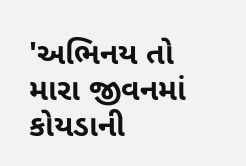'અભિનય તો મારા જીવનમાં કોયડાની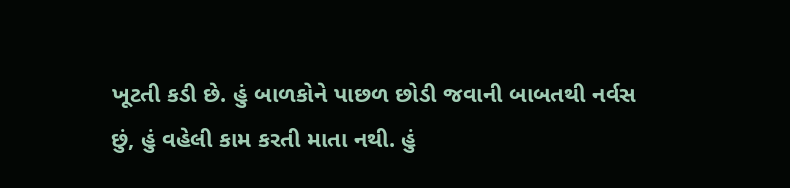ખૂટતી કડી છે. હું બાળકોને પાછળ છોડી જવાની બાબતથી નર્વસ છું, હું વહેલી કામ કરતી માતા નથી. હું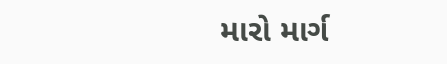મારો માર્ગ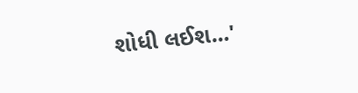શોધી લઈશ...'